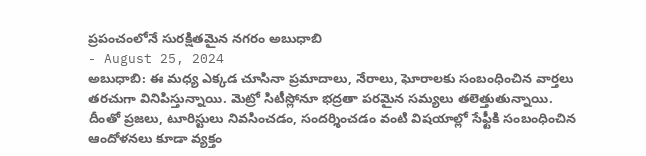ప్రపంచంలోనే సురక్షితమైన నగరం అబుధాబి
- August 25, 2024
అబుధాబి: ఈ మధ్య ఎక్కడ చూసినా ప్రమాదాలు, నేరాలు, ఘోరాలకు సంబంధించిన వార్తలు తరచుగా వినిపిస్తున్నాయి. మెట్రో సిటీస్లోనూ భద్రతా పరమైన సమ్యలు తలెత్తుతున్నాయి.
దీంతో ప్రజలు, టూరిస్టులు నివసించడం, సందర్శించడం వంటి విషయాల్లో సేఫ్టీకి సంబంధించిన ఆందోళనలు కూడా వ్యక్తం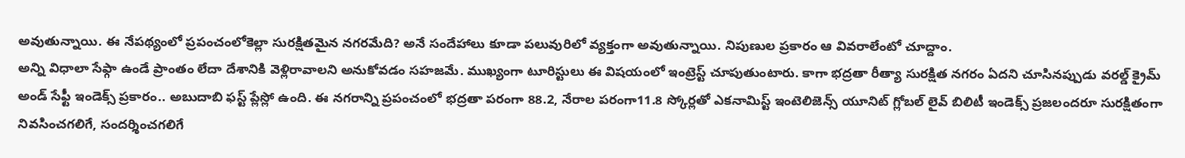అవుతున్నాయి. ఈ నేపథ్యంలో ప్రపంచంలోకెల్లా సురక్షితమైన నగరమేది? అనే సందేహాలు కూడా పలువురిలో వ్యక్తంగా అవుతున్నాయి. నిపుణుల ప్రకారం ఆ వివరాలేంటో చూద్దాం.
అన్ని విధాలా సేఫ్గా ఉండే ప్రాంతం లేదా దేశానికి వెళ్లిరావాలని అనుకోవడం సహజమే. ముఖ్యంగా టూరిస్టులు ఈ విషయంలో ఇంట్రెస్ట్ చూపుతుంటారు. కాగా భద్రతా రీత్యా సురక్షిత నగరం ఏదని చూసినప్పుడు వరల్డ్ క్రైమ్ అండ్ సేఫ్టీ ఇండెక్స్ ప్రకారం.. అబుదాబి ఫస్ట్ ప్లేస్లో ఉంది. ఈ నగరాన్ని ప్రపంచంలో భద్రతా పరంగా 88.2, నేరాల పరంగా11.8 స్కోర్లతో ఎకనామిస్ట్ ఇంటెలిజెన్స్ యూనిట్ గ్లోబల్ లైవ్ బిలిటీ ఇండెక్స్ ప్రజలందరూ సురక్షితంగా నివసించగలిగే, సందర్శించగలిగే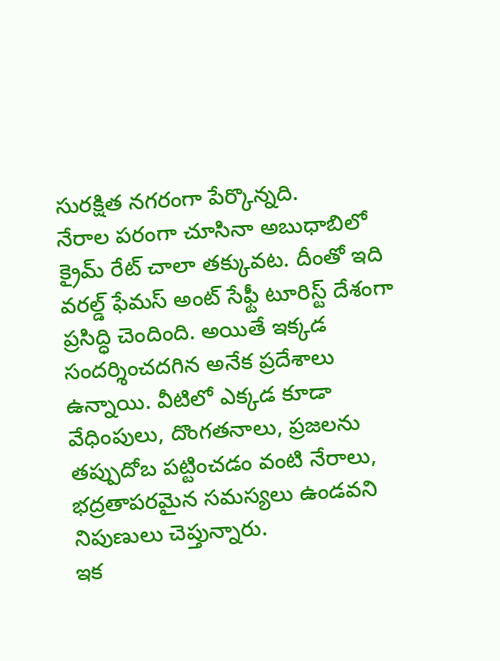సురక్షిత నగరంగా పేర్కొన్నది.
నేరాల పరంగా చూసినా అబుధాబిలో క్రైమ్ రేట్ చాలా తక్కువట. దీంతో ఇది వరల్డ్ ఫేమస్ అంట్ సేఫ్టీ టూరిస్ట్ దేశంగా ప్రసిద్ధి చెందింది. అయితే ఇక్కడ సందర్శించదగిన అనేక ప్రదేశాలు ఉన్నాయి. వీటిలో ఎక్కడ కూడా వేధింపులు, దొంగతనాలు, ప్రజలను తప్పుదోబ పట్టించడం వంటి నేరాలు, భద్రతాపరమైన సమస్యలు ఉండవని నిపుణులు చెప్తున్నారు.
ఇక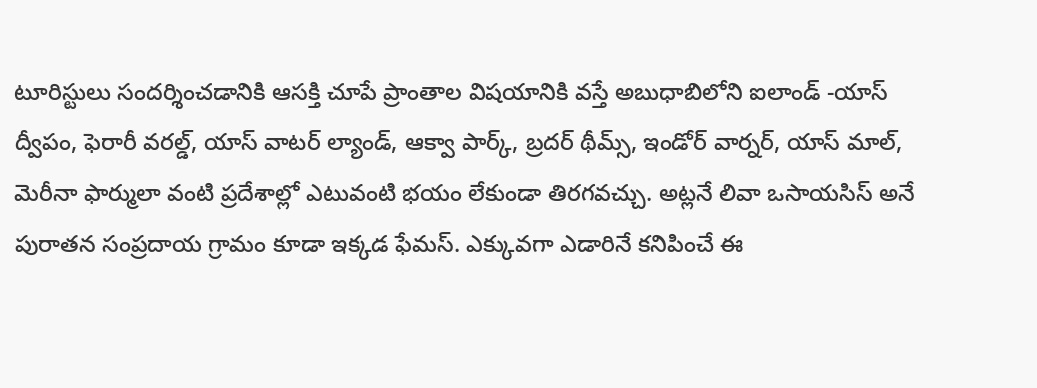టూరిస్టులు సందర్శించడానికి ఆసక్తి చూపే ప్రాంతాల విషయానికి వస్తే అబుధాబిలోని ఐలాండ్ -యాస్ ద్వీపం, ఫెరారీ వరల్డ్, యాస్ వాటర్ ల్యాండ్, ఆక్వా పార్క్, బ్రదర్ థీమ్స్, ఇండోర్ వార్నర్, యాస్ మాల్, మెరీనా ఫార్ములా వంటి ప్రదేశాల్లో ఎటువంటి భయం లేకుండా తిరగవచ్చు. అట్లనే లివా ఒసాయసిస్ అనే పురాతన సంప్రదాయ గ్రామం కూడా ఇక్కడ ఫేమస్. ఎక్కువగా ఎడారినే కనిపించే ఈ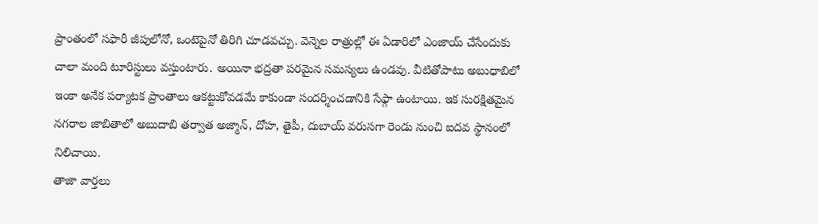ప్రాంతంలో సఫారీ జీపులోనో, ఒంటెపైనో తిరిగి చూడవచ్చు. వెన్నెల రాత్రుల్లో ఈ ఏడారిలో ఎంజాయ్ చేసేందుకు చాలా మంది టూరిస్టులు వస్తుంటారు. అయినా భద్రతా పరమైన సమస్యలు ఉండవు. వీటితోపాటు అబుధాబిలో ఇంకా అనేక పర్యాటక ప్రాంతాలు ఆకట్టుకోవడమే కాకుండా సందర్శించడానికి సేఫ్గా ఉంటాయి. ఇక సురక్షితమైన నగరాల జాబితాలో అబుదాబి తర్వాత అజ్మాన్, దోహ, తైపీ, దుబాయ్ వరుసగా రెండు నుంచి ఐదవ స్థానంలో నిలిచాయి.
తాజా వార్తలు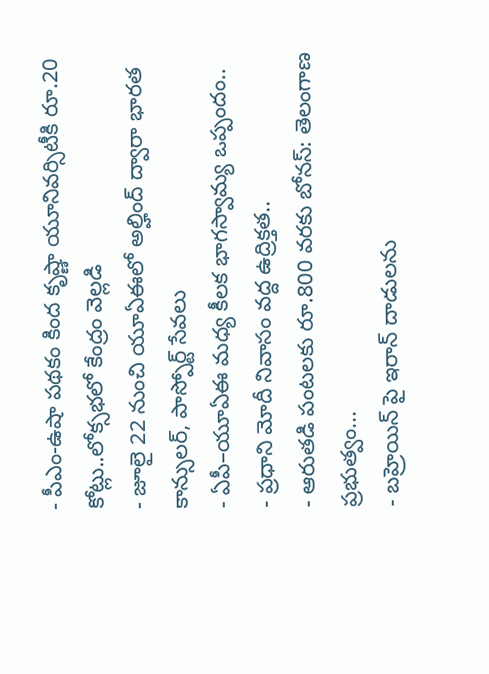- పీఎం-ఉషా పథకం కింద కృష్ణా యూనివర్సిటీకి రూ.20 కోట్లు..లోక్సభలో కేంద్రం వెల్లడి
- జూలై 22 నుంచి యూఏఈలో అల్హింద్ ద్వారా భారత కాన్సులర్, పాస్పోర్ట్ సేవలు
- ఏపీ–యూఏఈ మధ్య కీలక భాగస్వామ్య ఒప్పందం..
- ప్రధాని మోదీ నివాసం వద్ద ఉద్రిక్తత..
- ఆరుతడి పంటలకు రూ.800 వరకు బోనస్: తెలంగాణ ప్రభుత్వం...
- బహ్రెయిన్ పై ఇరాన్ దాడులను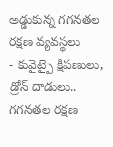అడ్డుకున్న గగనతల రక్షణ వ్యవస్థలు
- కువైట్పై క్షిపణులు, డ్రోన్ దాడులు.. గగనతల రక్షణ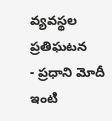వ్యవస్థల ప్రతిఘటన
- ప్రధాని మోదీ ఇంటి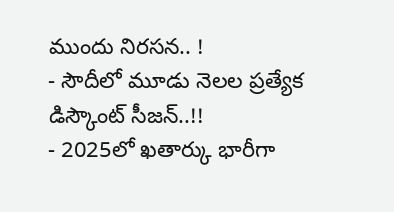ముందు నిరసన.. !
- సౌదీలో మూడు నెలల ప్రత్యేక డిస్కౌంట్ సీజన్..!!
- 2025లో ఖతార్కు భారీగా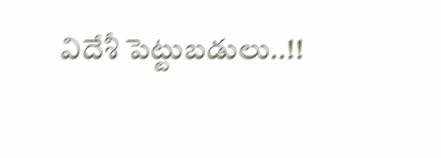విదేశీ పెట్టుబడులు..!!